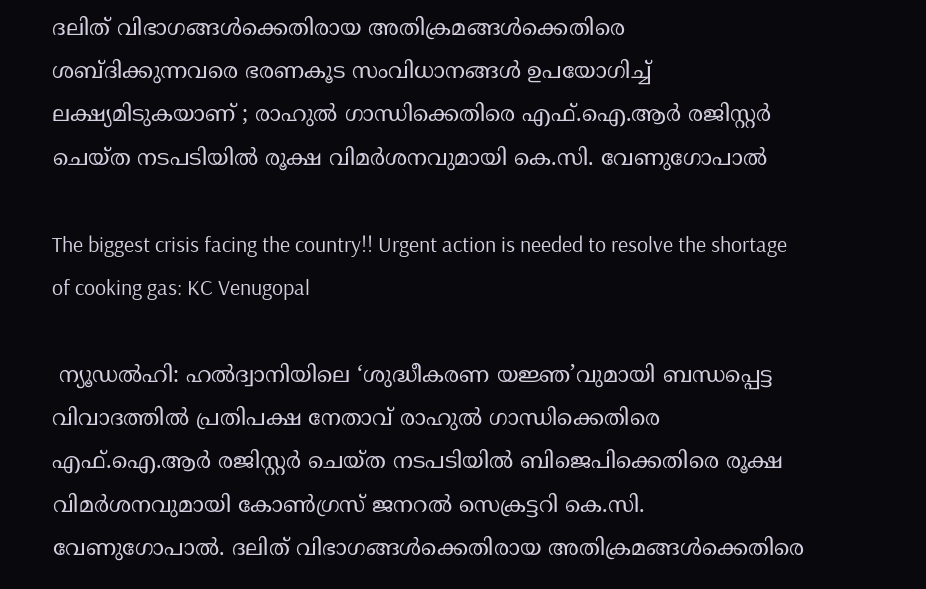ദലിത് വിഭാഗങ്ങൾക്കെതിരായ അതിക്രമങ്ങൾക്കെതിരെ ശബ്ദിക്കുന്നവരെ ഭരണകൂട സംവിധാനങ്ങൾ ഉപയോഗിച്ച് ലക്ഷ്യമിടുകയാണ് ; രാഹുൽ ഗാന്ധിക്കെതിരെ എഫ്.ഐ.ആർ രജിസ്റ്റർ ചെയ്ത നടപടിയിൽ രൂക്ഷ വിമർശനവുമായി കെ.സി. വേണുഗോപാൽ

The biggest crisis facing the country!! Urgent action is needed to resolve the shortage of cooking gas: KC Venugopal

 ന്യൂഡൽഹി: ഹൽദ്വാനിയിലെ ‘ശുദ്ധീകരണ യജ്ഞ’വുമായി ബന്ധപ്പെട്ട വിവാദത്തിൽ പ്രതിപക്ഷ നേതാവ് രാഹുൽ ഗാന്ധിക്കെതിരെ എഫ്.ഐ.ആർ രജിസ്റ്റർ ചെയ്ത നടപടിയിൽ ബിജെപിക്കെതിരെ രൂക്ഷ വിമർശനവുമായി കോൺഗ്രസ് ജനറൽ സെക്രട്ടറി കെ.സി. വേണുഗോപാൽ. ദലിത് വിഭാഗങ്ങൾക്കെതിരായ അതിക്രമങ്ങൾക്കെതിരെ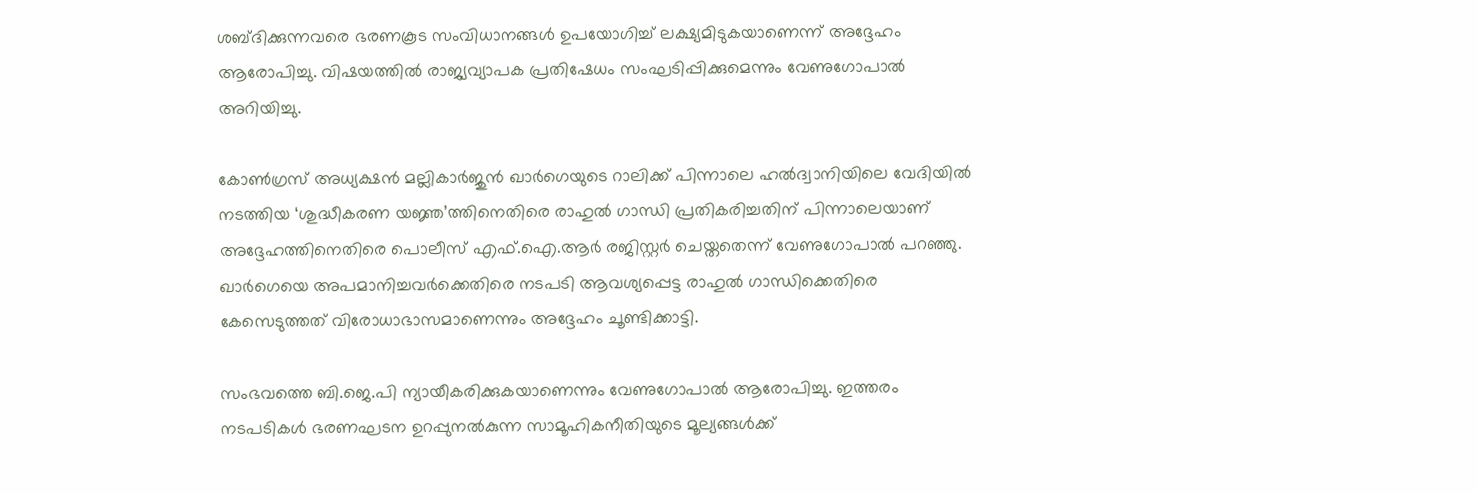ശബ്ദിക്കുന്നവരെ ഭരണകൂട സംവിധാനങ്ങൾ ഉപയോഗിച്ച് ലക്ഷ്യമിടുകയാണെന്ന് അദ്ദേഹം ആരോപിച്ചു. വിഷയത്തിൽ രാജ്യവ്യാപക പ്രതിഷേധം സംഘടിപ്പിക്കുമെന്നും വേണുഗോപാൽ അറിയിച്ചു.

കോൺഗ്രസ് അധ്യക്ഷൻ മല്ലികാർജുൻ ഖാർഗെയുടെ റാലിക്ക് പിന്നാലെ ഹൽദ്വാനിയിലെ വേദിയിൽ നടത്തിയ ‘ശുദ്ധീകരണ യജ്ഞ’ത്തിനെതിരെ രാഹുൽ ഗാന്ധി പ്രതികരിച്ചതിന് പിന്നാലെയാണ് അദ്ദേഹത്തിനെതിരെ പൊലീസ് എഫ്.ഐ.ആർ രജിസ്റ്റർ ചെയ്തതെന്ന് വേണുഗോപാൽ പറഞ്ഞു. ഖാർഗെയെ അപമാനിച്ചവർക്കെതിരെ നടപടി ആവശ്യപ്പെട്ട രാഹുൽ ഗാന്ധിക്കെതിരെ കേസെടുത്തത് വിരോധാഭാസമാണെന്നും അദ്ദേഹം ചൂണ്ടിക്കാട്ടി.

സംഭവത്തെ ബി.ജെ.പി ന്യായീകരിക്കുകയാണെന്നും വേണുഗോപാൽ ആരോപിച്ചു. ഇത്തരം നടപടികൾ ഭരണഘടന ഉറപ്പുനൽകുന്ന സാമൂഹികനീതിയുടെ മൂല്യങ്ങൾക്ക്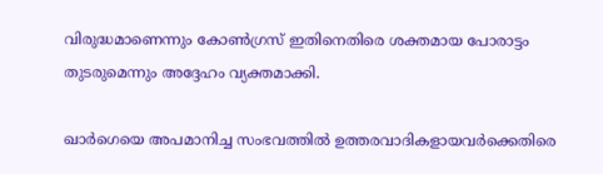വിരുദ്ധമാണെന്നും കോൺഗ്രസ് ഇതിനെതിരെ ശക്തമായ പോരാട്ടം തുടരുമെന്നും അദ്ദേഹം വ്യക്തമാക്കി.

ഖാർഗെയെ അപമാനിച്ച സംഭവത്തിൽ ഉത്തരവാദികളായവർക്കെതിരെ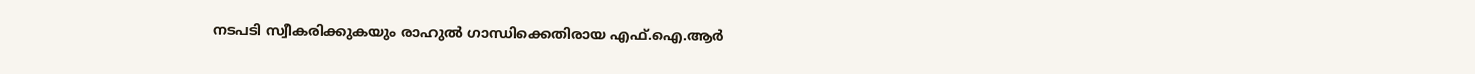നടപടി സ്വീകരിക്കുകയും രാഹുൽ ഗാന്ധിക്കെതിരായ എഫ്.ഐ.ആർ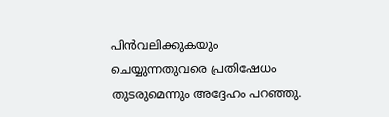പിൻവലിക്കുകയും ചെയ്യുന്നതുവരെ പ്രതിഷേധം തുടരുമെന്നും അദ്ദേഹം പറഞ്ഞു.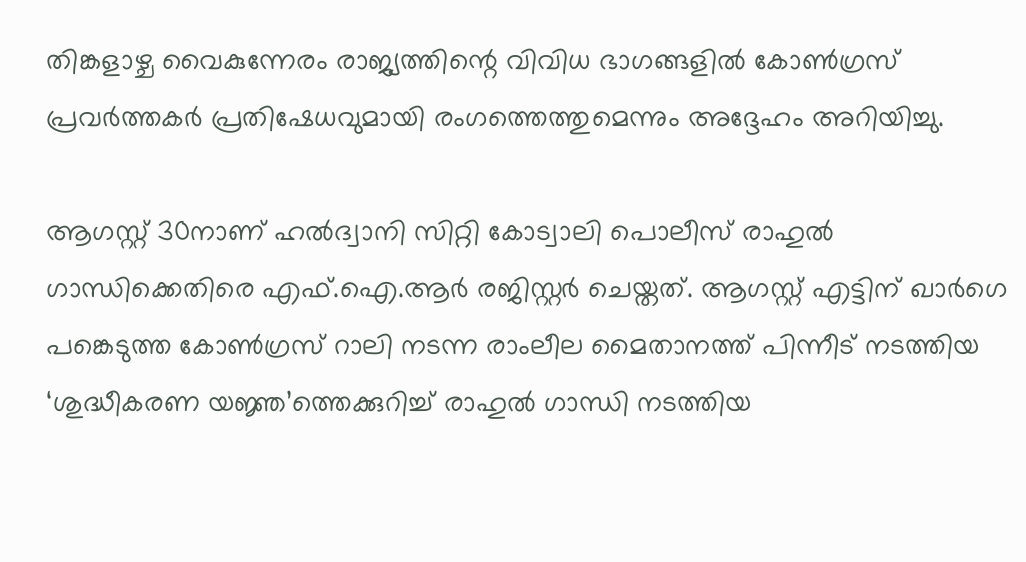തിങ്കളാഴ്ച വൈകുന്നേരം രാജ്യത്തിന്റെ വിവിധ ഭാഗങ്ങളിൽ കോൺഗ്രസ് പ്രവർത്തകർ പ്രതിഷേധവുമായി രംഗത്തെത്തുമെന്നും അദ്ദേഹം അറിയിച്ചു.

ആഗസ്റ്റ് 30നാണ് ഹൽദ്വാനി സിറ്റി കോട്വാലി പൊലീസ് രാഹുൽ ഗാന്ധിക്കെതിരെ എഫ്.ഐ.ആർ രജിസ്റ്റർ ചെയ്തത്. ആഗസ്റ്റ് എട്ടിന് ഖാർഗെ പങ്കെടുത്ത കോൺഗ്രസ് റാലി നടന്ന രാംലീല മൈതാനത്ത് പിന്നീട് നടത്തിയ ‘ശുദ്ധീകരണ യജ്ഞ’ത്തെക്കുറിച്ച് രാഹുൽ ഗാന്ധി നടത്തിയ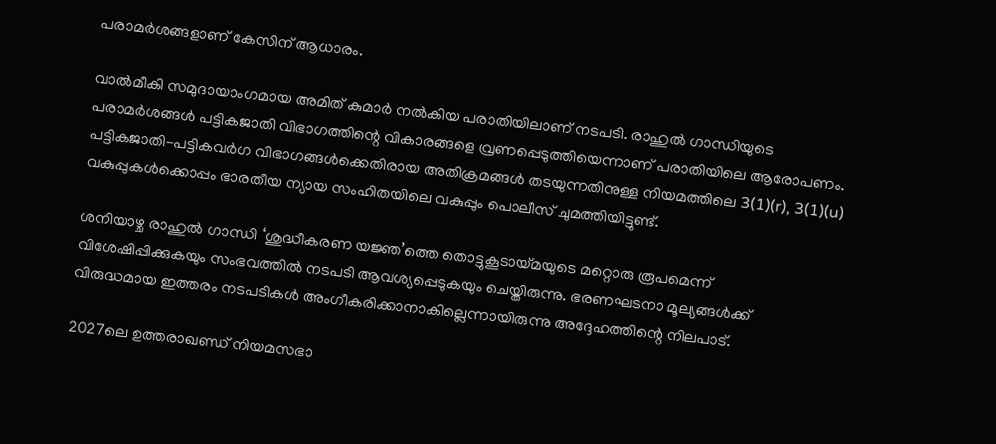പരാമർശങ്ങളാണ് കേസിന് ആധാരം.

വാൽമീകി സമുദായാംഗമായ അമിത് കുമാർ നൽകിയ പരാതിയിലാണ് നടപടി. രാഹുൽ ഗാന്ധിയുടെ പരാമർശങ്ങൾ പട്ടികജാതി വിഭാഗത്തിന്റെ വികാരങ്ങളെ വ്രണപ്പെടുത്തിയെന്നാണ് പരാതിയിലെ ആരോപണം. പട്ടികജാതി-പട്ടികവർഗ വിഭാഗങ്ങൾക്കെതിരായ അതിക്രമങ്ങൾ തടയുന്നതിനുള്ള നിയമത്തിലെ 3(1)(r), 3(1)(u) വകുപ്പുകൾക്കൊപ്പം ഭാരതീയ ന്യായ സംഹിതയിലെ വകുപ്പും പൊലീസ് ചുമത്തിയിട്ടുണ്ട്.

ശനിയാഴ്ച രാഹുൽ ഗാന്ധി ‘ശുദ്ധീകരണ യജ്ഞ’ത്തെ തൊട്ടുകൂടായ്മയുടെ മറ്റൊരു രൂപമെന്ന് വിശേഷിപ്പിക്കുകയും സംഭവത്തിൽ നടപടി ആവശ്യപ്പെടുകയും ചെയ്തിരുന്നു. ഭരണഘടനാ മൂല്യങ്ങൾക്ക് വിരുദ്ധമായ ഇത്തരം നടപടികൾ അംഗീകരിക്കാനാകില്ലെന്നായിരുന്നു അദ്ദേഹത്തിന്റെ നിലപാട്.

2027ലെ ഉത്തരാഖണ്ഡ് നിയമസഭാ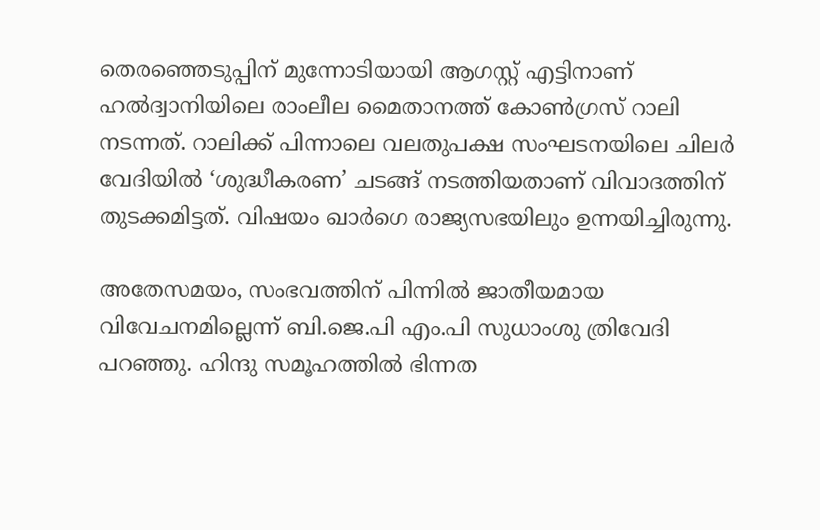തെരഞ്ഞെടുപ്പിന് മുന്നോടിയായി ആഗസ്റ്റ് എട്ടിനാണ് ഹൽദ്വാനിയിലെ രാംലീല മൈതാനത്ത് കോൺഗ്രസ് റാലി നടന്നത്. റാലിക്ക് പിന്നാലെ വലതുപക്ഷ സംഘടനയിലെ ചിലർ വേദിയിൽ ‘ശുദ്ധീകരണ’ ചടങ്ങ് നടത്തിയതാണ് വിവാദത്തിന് തുടക്കമിട്ടത്. വിഷയം ഖാർഗെ രാജ്യസഭയിലും ഉന്നയിച്ചിരുന്നു.

അതേസമയം, സംഭവത്തിന് പിന്നിൽ ജാതീയമായ വിവേചനമില്ലെന്ന് ബി.ജെ.പി എം.പി സുധാംശു ത്രിവേദി പറഞ്ഞു. ഹിന്ദു സമൂഹത്തിൽ ഭിന്നത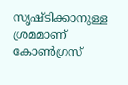സൃഷ്ടിക്കാനുള്ള ശ്രമമാണ് കോൺഗ്രസ്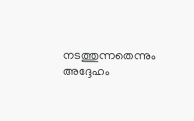നടത്തുന്നതെന്നും അദ്ദേഹം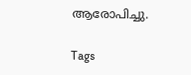ആരോപിച്ചു.

Tags